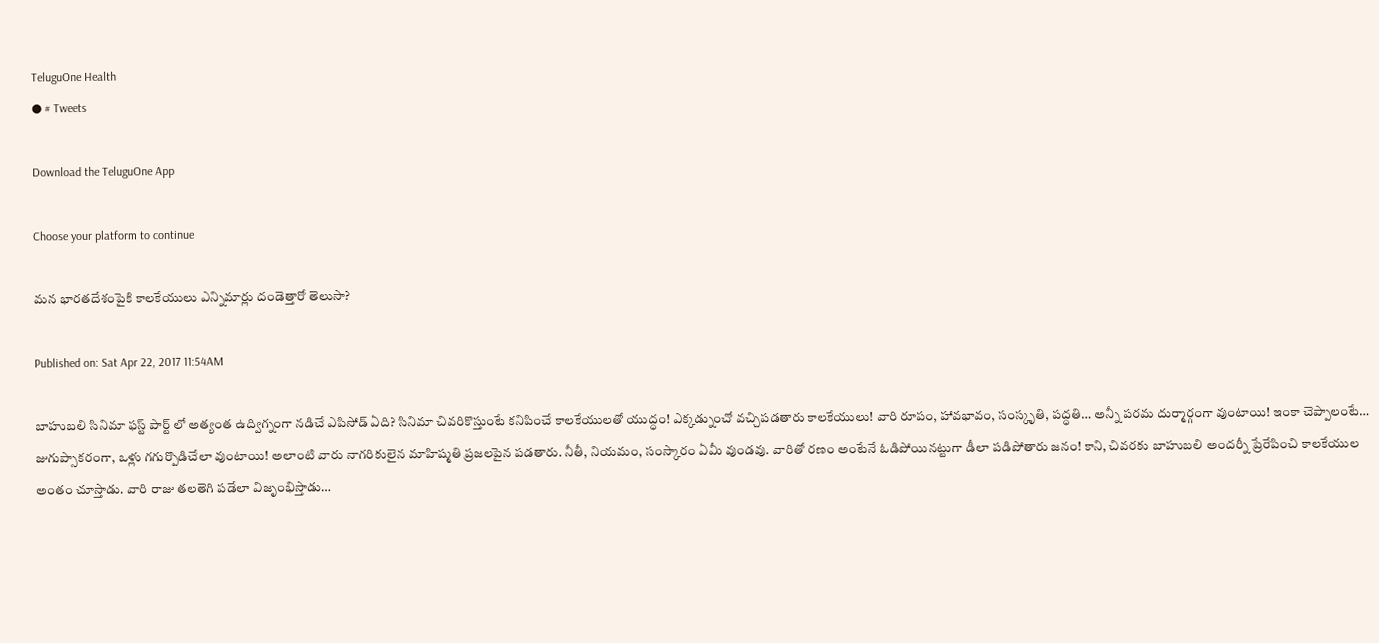TeluguOne Health
● # Tweets

Download the TeluguOne App

Choose your platform to continue

మన భారతదేశంపైకి కాలకేయులు ఎన్నిమార్లు దండెత్తారో తెలుసా?

Published on: Sat Apr 22, 2017 11:54AM

బాహుబలి సినిమా ఫస్ట్ పార్ట్ లో అత్యంత ఉద్విగ్నంగా నడిచే ఎపిసోడ్ ఏది? సినిమా చివరికొస్తుంటే కనిపించే కాలకేయులతో యుద్ధం! ఎక్కడ్నుంచో వచ్చిపడతారు కాలకేయులు! వారి రూపం, హావభావం, సంస్కృతి, పద్ధతి… అన్నీ పరమ దుర్మార్గంగా వుంటాయి! ఇంకా చెప్పాలంటే… జుగుప్సాకరంగా, ఒళ్లు గగుర్పొడిచేలా వుంటాయి! అలాంటి వారు నాగరికులైన మాహిష్మతి ప్రజలపైన పడతారు. నీతీ, నియమం, సంస్కారం ఏమీ వుండవు. వారితో రణం అంటేనే ఓడిపోయినట్టుగా డీలా పడిపోతారు జనం! కాని, చివరకు బాహుబలి అందర్నీ ప్రేరేపించి కాలకేయుల అంతం చూస్తాడు. వారి రాజు తలతెగి పడేలా విజృంభిస్తాడు…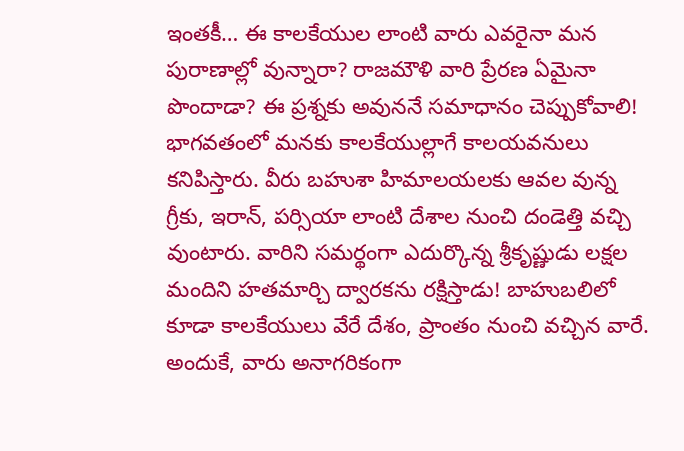ఇంతకీ… ఈ కాలకేయుల లాంటి వారు ఎవరైనా మన పురాణాల్లో వున్నారా? రాజమౌళి వారి ప్రేరణ ఏమైనా పొందాడా? ఈ ప్రశ్నకు అవుననే సమాధానం చెప్పుకోవాలి! భాగవతంలో మనకు కాలకేయుల్లాగే కాలయవనులు కనిపిస్తారు. వీరు బహుశా హిమాలయలకు ఆవల వున్న గ్రీకు, ఇరాన్, పర్సియా లాంటి దేశాల నుంచి దండెత్తి వచ్చి వుంటారు. వారిని సమర్థంగా ఎదుర్కొన్న శ్రీకృష్ణుడు లక్షల మందిని హతమార్చి ద్వారకను రక్షిస్తాడు! బాహుబలిలో కూడా కాలకేయులు వేరే దేశం, ప్రాంతం నుంచి వచ్చిన వారే. అందుకే, వారు అనాగరికంగా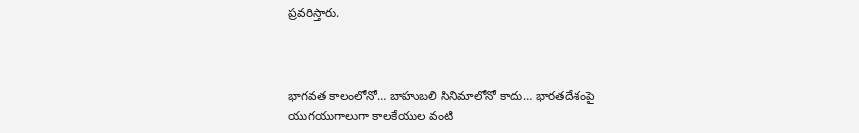ప్రవరిస్తారు.



భాగవత కాలంలోనో… బాహుబలి సినిమాలోనో కాదు… భారతదేశంపై యుగయుగాలుగా కాలకేయుల వంటి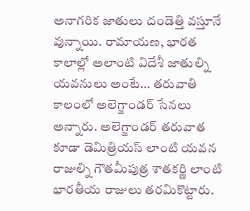అనాగరిక జాతులు దండెత్తి వస్తూనే వున్నాయి. రామాయణ, భారత కాలాల్లో అలాంటి విదేశీ జాతుల్ని యవనులు అంటే… తరువాతి కాలంలో అలెగ్జాండర్ సేనలు అన్నారు. అలెగ్జాండర్ తరువాత కూడా డెమిత్రియస్ లాంటి యవన రాజుల్ని గౌతమీపుత్ర శాతకర్ణి లాంటి భారతీయ రాజులు తరమికొట్టారు.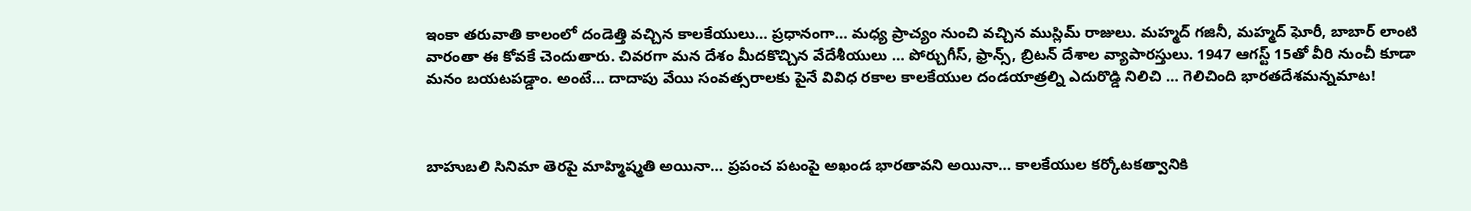ఇంకా తరువాతి కాలంలో దండెత్తి వచ్చిన కాలకేయులు… ప్రధానంగా… మధ్య ప్రాచ్యం నుంచి వచ్చిన ముస్లిమ్ రాజులు. మహ్మద్ గజినీ, మహ్మద్ ఘోరీ, బాబార్ లాంటి వారంతా ఈ కోవకే చెందుతారు. చివరగా మన దేశం మీదకొచ్చిన వేదేశీయులు … పోర్చుగీస్, ఫ్రాన్స్, బ్రిటన్ దేశాల వ్యాపారస్తులు. 1947 ఆగస్ట్ 15తో వీరి నుంచీ కూడా మనం బయటపడ్డాం. అంటే… దాదాపు వేయి సంవత్సరాలకు పైనే వివిధ రకాల కాలకేయుల దండయాత్రల్ని ఎదురొడ్డి నిలిచి … గెలిచింది భారతదేశమన్నమాట!



బాహుబలి సినిమా తెరపై మాహ్మిష్మతి అయినా… ప్రపంచ పటంపై అఖండ భారతావని అయినా… కాలకేయుల కర్కోటకత్వానికి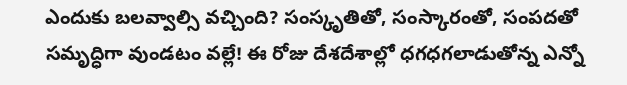ఎందుకు బలవ్వాల్సి వచ్చింది? సంస్కృతితో, సంస్కారంతో, సంపదతో సమృద్ధిగా వుండటం వల్లే! ఈ రోజు దేశదేశాల్లో ధగధగలాడుతోన్న ఎన్నో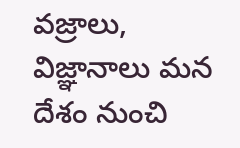వజ్రాలు, విజ్ఞానాలు మన దేశం నుంచి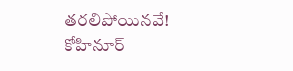తరలిపోయినవే! కోహినూర్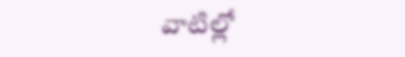వాటిల్లో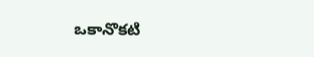ఒకానొకటి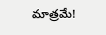మాత్రమే!